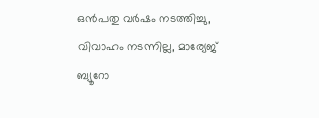ഒന്‍പതു വര്‍ഷം നടത്തിച്ചു, വിവാഹം നടന്നില്ല, മാര്യേജ് ബ്യൂറോ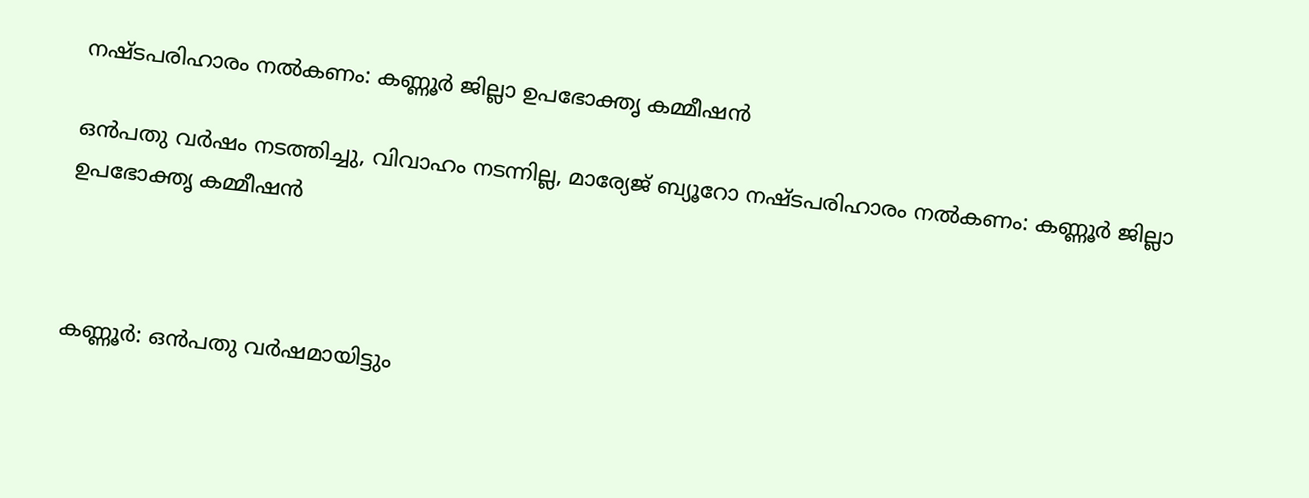നഷ്ടപരിഹാരം നല്‍കണം: കണ്ണൂര്‍ ജില്ലാ ഉപഭോക്തൃ കമ്മീഷന്‍

ഒന്‍പതു വര്‍ഷം നടത്തിച്ചു, വിവാഹം നടന്നില്ല, മാര്യേജ് ബ്യൂറോ നഷ്ടപരിഹാരം നല്‍കണം: കണ്ണൂര്‍ ജില്ലാ ഉപഭോക്തൃ കമ്മീഷന്‍



കണ്ണൂര്‍: ഒന്‍പതു വര്‍ഷമായിട്ടും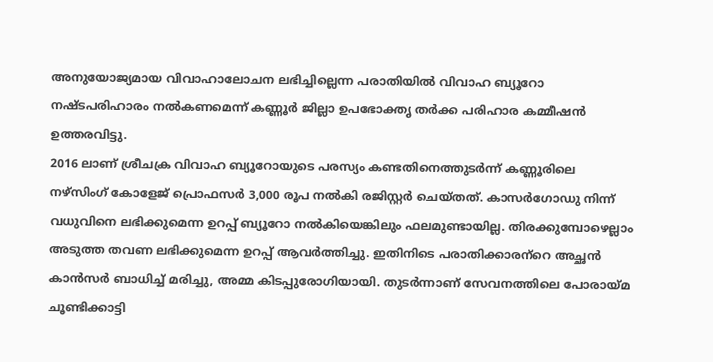അനുയോജ്യമായ വിവാഹാലോചന ലഭിച്ചില്ലെന്ന പരാതിയില്‍ വിവാഹ ബ്യൂറോ നഷ്ടപരിഹാരം നല്‍കണമെന്ന് കണ്ണൂര്‍ ജില്ലാ ഉപഭോക്തൃ തര്‍ക്ക പരിഹാര കമ്മീഷന്‍ ഉത്തരവിട്ടു.
2016 ലാണ് ശ്രീചക്ര വിവാഹ ബ്യൂറോയുടെ പരസ്യം കണ്ടതിനെത്തുടര്‍ന്ന് കണ്ണൂരിലെ നഴ്‌സിംഗ് കോളേജ് പ്രൊഫസര്‍ 3,000 രൂപ നല്‍കി രജിസ്റ്റര്‍ ചെയ്തത്. കാസര്‍ഗോഡു നിന്ന് വധുവിനെ ലഭിക്കുമെന്ന ഉറപ്പ് ബ്യൂറോ നല്‍കിയെങ്കിലും ഫലമുണ്ടായില്ല. തിരക്കുമ്പോഴെല്ലാം അടുത്ത തവണ ലഭിക്കുമെന്ന ഉറപ്പ് ആവര്‍ത്തിച്ചു. ഇതിനിടെ പരാതിക്കാരന്‌റെ അച്ഛന്‍ കാന്‍സര്‍ ബാധിച്ച് മരിച്ചു, അമ്മ കിടപ്പുരോഗിയായി. തുടര്‍ന്നാണ് സേവനത്തിലെ പോരായ്‌മ ചൂണ്ടിക്കാട്ടി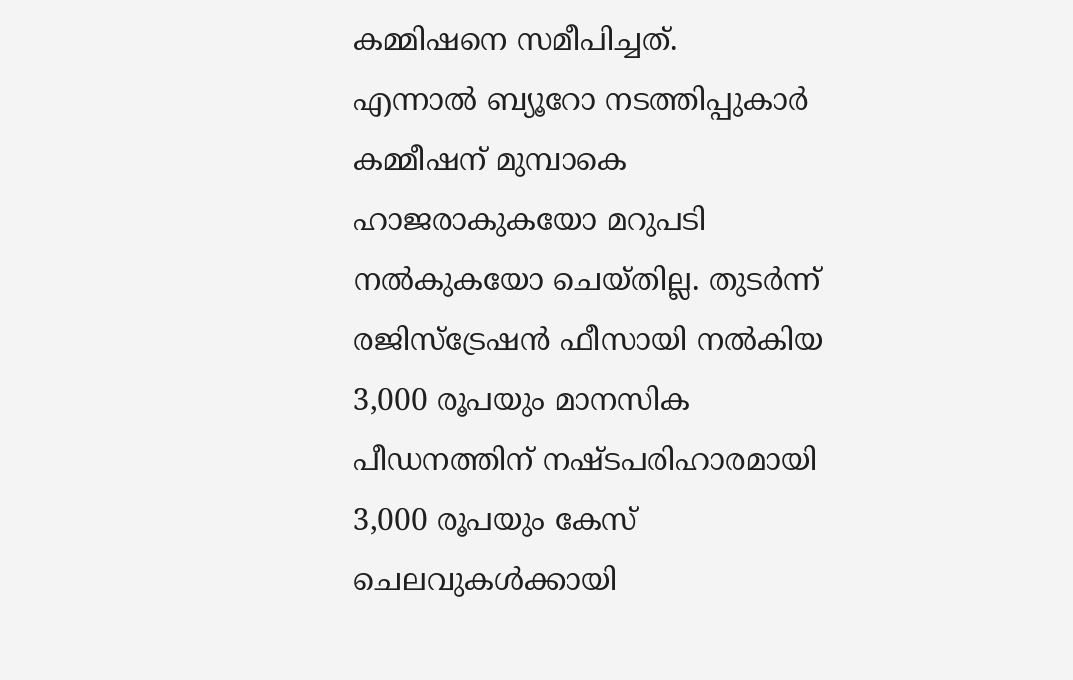കമ്മിഷനെ സമീപിച്ചത്.
എന്നാല്‍ ബ്യൂറോ നടത്തിപ്പുകാര്‍ കമ്മീഷന് മുമ്പാകെ ഹാജരാകുകയോ മറുപടി നല്‍കുകയോ ചെയ്തില്ല. തുടര്‍ന്ന് രജിസ്‌ട്രേഷന്‍ ഫീസായി നല്‍കിയ 3,000 രൂപയും മാനസിക പീഡനത്തിന് നഷ്ടപരിഹാരമായി 3,000 രൂപയും കേസ് ചെലവുകള്‍ക്കായി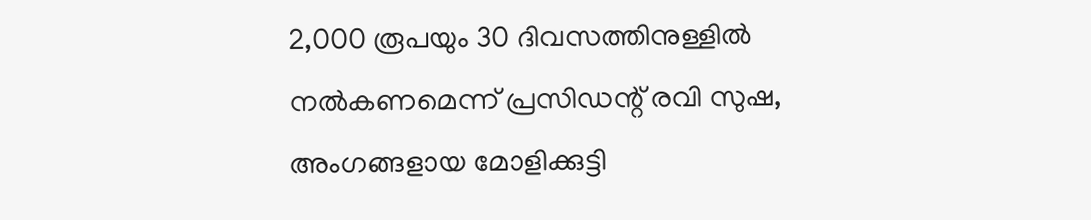2,000 രൂപയും 30 ദിവസത്തിനുള്ളില്‍ നല്‍കണമെന്ന് പ്രസിഡന്റ് രവി സുഷ, അംഗങ്ങളായ മോളിക്കുട്ടി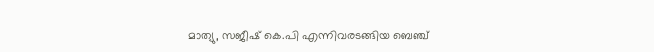മാത്യു, സജീഷ് കെ.പി എന്നിവരടങ്ങിയ ബെഞ്ച്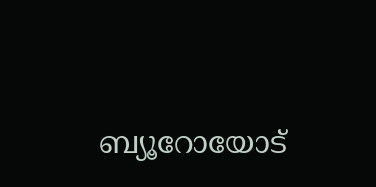ബ്യൂറോയോട്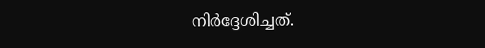നിര്‍ദ്ദേശിച്ചത്.